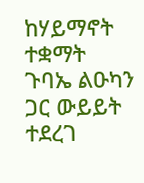ከሃይማኖት ተቋማት ጉባኤ ልዑካን ጋር ውይይት ተደረገ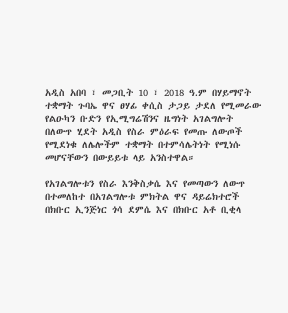አዲስ አበባ ፣ መጋቢት 10 ፣ 2018 ዓ.ም በሃይማኖት ተቋማት ጉባኤ ዋና ፀሃፊ ቀሲስ ታጋይ ታደለ የሚመራው የልዑካን ቡድን የኢሚግሬሽንና ዜግነት አገልግሎት በለውጥ ሂደት አዲስ የስራ ምዕራፍ የመጡ ለውጦች የሚደነቁ ለሌሎችም ተቋማት በተምሳሌትነት የሚነሱ መሆናቸውን በውይይቱ ላይ አንስተዋል።

የአገልግሎቱን የስራ እንቅስቃሴ እና የመጣውን ለውጥ በተመለከተ በአገልግሎቱ ምክትል ዋና ዳይሬክተሮች በክቡር ኢንጅነር ጎሳ ደምሴ እና በክቡር አቶ ቢቂላ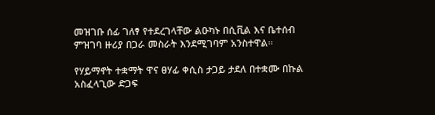መዝገቡ ሰፊ ገለፃ የተደረገላቸው ልዑካኑ በሲቪል እና ቤተሰብ ምዝገባ ዙሪያ በጋራ መስራት እንደሚገባም አንስተዋል።

የሃይማኖት ተቋማት ዋና ፀሃፊ ቀሲስ ታጋይ ታደለ በተቋሙ በኩል አስፈላጊው ድጋፍ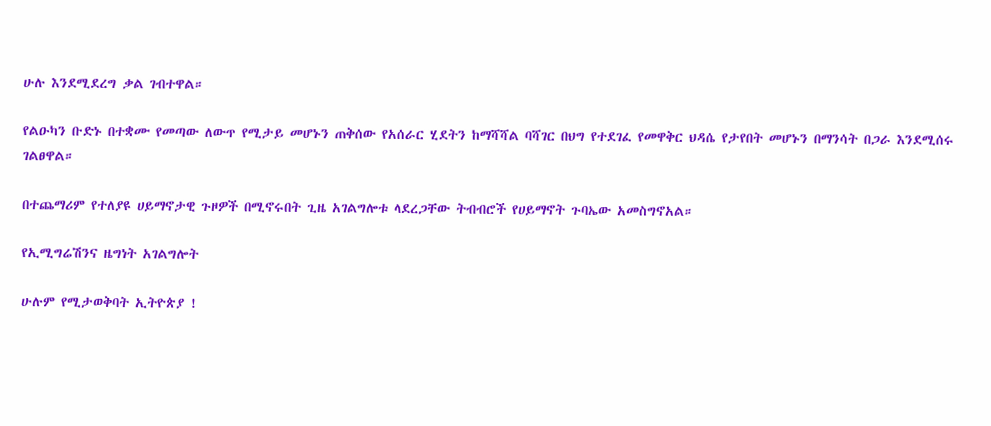ሁሉ እንደሚደረግ ቃል ገብተዋል።

የልዑካን ቡድኑ በተቋሙ የመጣው ለውጥ የሚታይ መሆኑን ጠቅሰው የአሰራር ሂደትን ከማሻሻል ባሻገር በህግ የተደገፈ የመዋቅር ህዳሴ የታየበት መሆኑን በማንሳት በጋራ እንደሚሰሩ ገልፀዋል።

በተጨማሪም የተለያዩ ሀይማኖታዊ ጉዞዎች በሚኖሩበት ጊዜ አገልግሎቱ ላደረጋቸው ትብብሮች የሀይማኖት ጉባኤው አመስግኖአል።

የኢሚግሬሽንና ዜግነት አገልግሎት

ሁሉም የሚታወቅባት ኢትዮጵያ !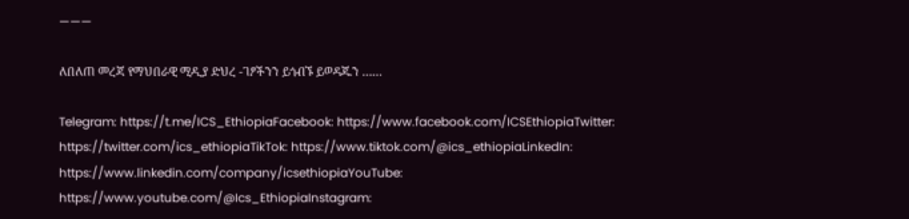———

ለበለጠ መረጃ የማህበራዊ ሚዲያ ድህረ -ገፆችንን ይጎብኙ ይወዳጁን ……

Telegram: https://t.me/ICS_EthiopiaFacebook: https://www.facebook.com/ICSEthiopiaTwitter: https://twitter.com/ics_ethiopiaTikTok: https://www.tiktok.com/@ics_ethiopiaLinkedIn: https://www.linkedin.com/company/icsethiopiaYouTube: https://www.youtube.com/@Ics_EthiopiaInstagram: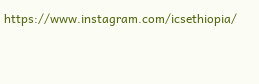https://www.instagram.com/icsethiopia/